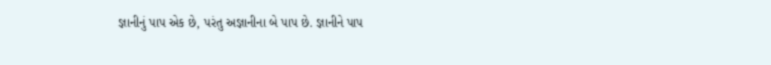જ્ઞાનીનું પાપ એક છે, પરંતુ અજ્ઞાનીના બે પાપ છે. જ્ઞાનીને પાપ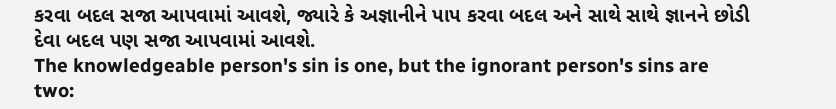કરવા બદલ સજા આપવામાં આવશે, જ્યારે કે અજ્ઞાનીને પાપ કરવા બદલ અને સાથે સાથે જ્ઞાનને છોડી દેવા બદલ પણ સજા આપવામાં આવશે.
The knowledgeable person's sin is one, but the ignorant person's sins are two: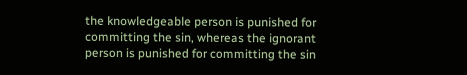the knowledgeable person is punished for committing the sin, whereas the ignorant person is punished for committing the sin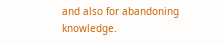and also for abandoning knowledge.